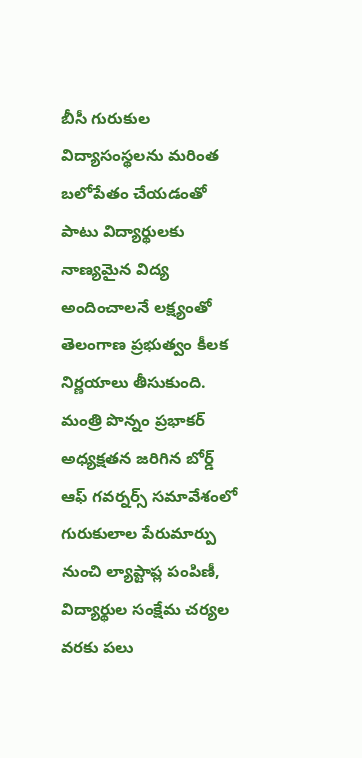బీసీ గురుకుల విద్యాసంస్థలను మరింత బలోపేతం చేయడంతో పాటు విద్యార్థులకు నాణ్యమైన విద్య అందించాలనే లక్ష్యంతో తెలంగాణ ప్రభుత్వం కీలక నిర్ణయాలు తీసుకుంది. మంత్రి పొన్నం ప్రభాకర్ అధ్యక్షతన జరిగిన బోర్డ్ ఆఫ్ గవర్నర్స్ సమావేశంలో గురుకులాల పేరుమార్పు నుంచి ల్యాప్టాప్ల పంపిణీ, విద్యార్థుల సంక్షేమ చర్యల వరకు పలు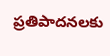ప్రతిపాదనలకు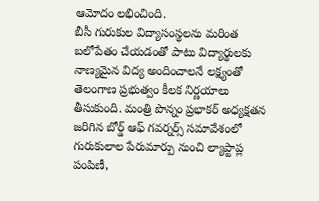ఆమోదం లభించింది.
బీసీ గురుకుల విద్యాసంస్థలను మరింత బలోపేతం చేయడంతో పాటు విద్యార్థులకు నాణ్యమైన విద్య అందించాలనే లక్ష్యంతో తెలంగాణ ప్రభుత్వం కీలక నిర్ణయాలు తీసుకుంది. మంత్రి పొన్నం ప్రభాకర్ అధ్యక్షతన జరిగిన బోర్డ్ ఆఫ్ గవర్నర్స్ సమావేశంలో గురుకులాల పేరుమార్పు నుంచి ల్యాప్టాప్ల పంపిణీ,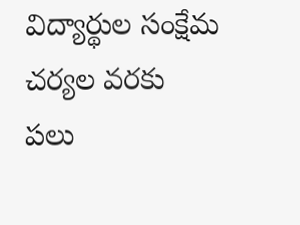విద్యార్థుల సంక్షేమ చర్యల వరకు పలు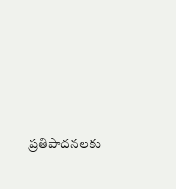ప్రతిపాదనలకు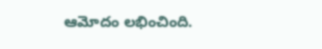ఆమోదం లభించింది.